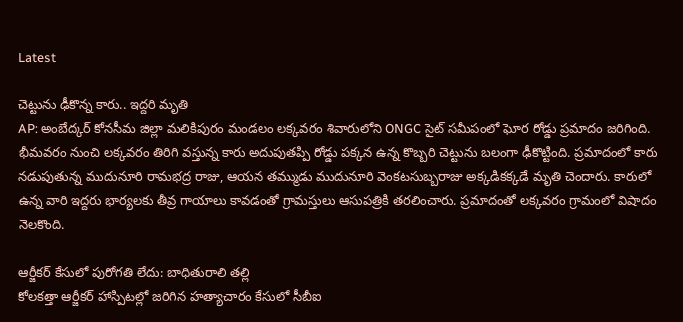Latest

చెట్టును ఢీకొన్న కారు.. ఇద్దరి మృతి
AP: అంబేద్కర్ కోనసీమ జిల్లా మలికిపురం మండలం లక్కవరం శివారులోని ONGC సైట్ సమీపంలో ఘోర రోడ్డు ప్రమాదం జరిగింది. భీమవరం నుంచి లక్కవరం తిరిగి వస్తున్న కారు అదుపుతప్పి రోడ్డు పక్కన ఉన్న కొబ్బరి చెట్టును బలంగా ఢీకొట్టింది. ప్రమాదంలో కారు నడుపుతున్న ముదునూరి రామభద్ర రాజు, ఆయన తమ్ముడు ముదునూరి వెంకటసుబ్బరాజు అక్కడికక్కడే మృతి చెందారు. కారులో ఉన్న వారి ఇద్దరు భార్యలకు తీవ్ర గాయాలు కావడంతో గ్రామస్తులు ఆసుపత్రికి తరలించారు. ప్రమాదంతో లక్కవరం గ్రామంలో విషాదం నెలకొంది.

ఆర్జీకర్ కేసులో పురోగతి లేదు: బాధితురాలి తల్లి
కోలకత్తా ఆర్జీకర్ హాస్పిటల్లో జరిగిన హత్యాచారం కేసులో సీబీఐ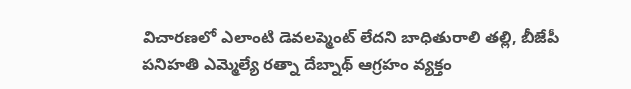విచారణలో ఎలాంటి డెవలప్మెంట్ లేదని బాధితురాలి తల్లి, బీజేపీ పనిహతి ఎమ్మెల్యే రత్నా దేబ్నాథ్ ఆగ్రహం వ్యక్తం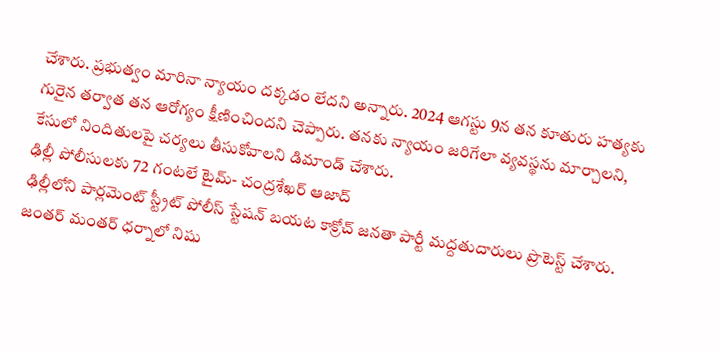చేశారు. ప్రభుత్వం మారినా న్యాయం దక్కడం లేదని అన్నారు. 2024 ఆగస్టు 9న తన కూతురు హత్యకు గురైన తర్వాత తన ఆరోగ్యం క్షీణించిందని చెప్పారు. తనకు న్యాయం జరిగేలా వ్యవస్థను మార్చాలని, కేసులో నిందితులపై చర్యలు తీసుకోవాలని డిమాండ్ చేశారు.
ఢిల్లీ పోలీసులకు 72 గంటలే టైమ్- చంద్రశేఖర్ ఆజాద్
ఢిల్లీలోని పార్లమెంట్ స్ట్రీట్ పోలీస్ స్టేషన్ బయట కాక్రోచ్ జనతా పార్టీ మద్దతుదారులు ప్రొటెస్ట్ చేశారు. జంతర్ మంతర్ ధర్నాలో నిషు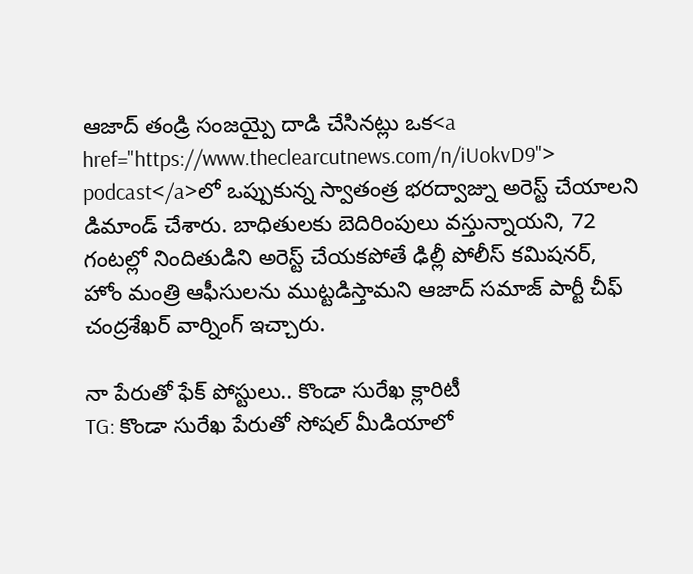ఆజాద్ తండ్రి సంజయ్పై దాడి చేసినట్లు ఒక<a href="https://www.theclearcutnews.com/n/iUokvD9"> podcast</a>లో ఒప్పుకున్న స్వాతంత్ర భరద్వాజ్ను అరెస్ట్ చేయాలని డిమాండ్ చేశారు. బాధితులకు బెదిరింపులు వస్తున్నాయని, 72 గంటల్లో నిందితుడిని అరెస్ట్ చేయకపోతే ఢిల్లీ పోలీస్ కమిషనర్, హోం మంత్రి ఆఫీసులను ముట్టడిస్తామని ఆజాద్ సమాజ్ పార్టీ చీఫ్ చంద్రశేఖర్ వార్నింగ్ ఇచ్చారు.

నా పేరుతో ఫేక్ పోస్టులు.. కొండా సురేఖ క్లారిటీ
TG: కొండా సురేఖ పేరుతో సోషల్ మీడియాలో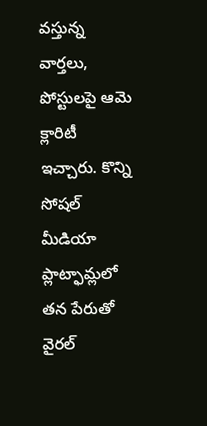వస్తున్న వార్తలు, పోస్టులపై ఆమె క్లారిటీ ఇచ్చారు. కొన్ని సోషల్ మీడియా ప్లాట్ఫామ్లలో తన పేరుతో వైరల్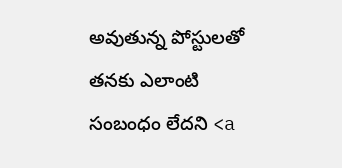అవుతున్న పోస్టులతో తనకు ఎలాంటి సంబంధం లేదని <a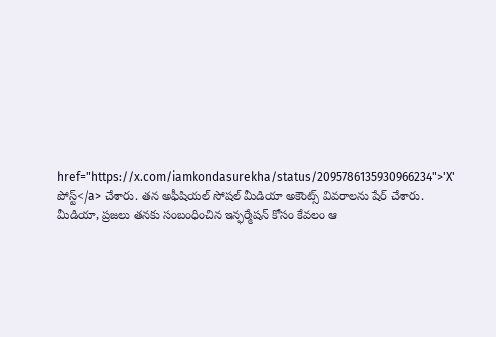href="https://x.com/iamkondasurekha/status/2095786135930966234">'X' పోస్ట్</a> చేశారు. తన అఫీషియల్ సోషల్ మీడియా అకౌంట్స్ వివరాలను షేర్ చేశారు. మీడియా, ప్రజలు తనకు సంబంధించిన ఇన్ఫర్మేషన్ కోసం కేవలం ఆ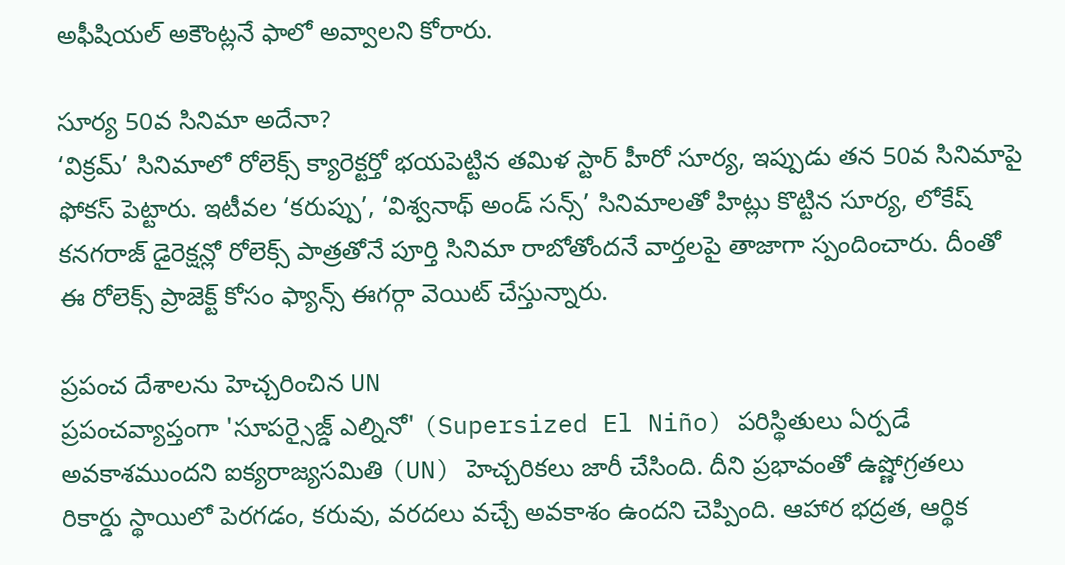అఫీషియల్ అకౌంట్లనే ఫాలో అవ్వాలని కోరారు.

సూర్య 50వ సినిమా అదేనా?
‘విక్రమ్’ సినిమాలో రోలెక్స్ క్యారెక్టర్తో భయపెట్టిన తమిళ స్టార్ హీరో సూర్య, ఇప్పుడు తన 50వ సినిమాపై ఫోకస్ పెట్టారు. ఇటీవల ‘కరుప్పు’, ‘విశ్వనాథ్ అండ్ సన్స్’ సినిమాలతో హిట్లు కొట్టిన సూర్య, లోకేష్ కనగరాజ్ డైరెక్షన్లో రోలెక్స్ పాత్రతోనే పూర్తి సినిమా రాబోతోందనే వార్తలపై తాజాగా స్పందించారు. దీంతో ఈ రోలెక్స్ ప్రాజెక్ట్ కోసం ఫ్యాన్స్ ఈగర్గా వెయిట్ చేస్తున్నారు.

ప్రపంచ దేశాలను హెచ్చరించిన UN
ప్రపంచవ్యాప్తంగా 'సూపర్సైజ్డ్ ఎల్నినో' (Supersized El Niño) పరిస్థితులు ఏర్పడే అవకాశముందని ఐక్యరాజ్యసమితి (UN) హెచ్చరికలు జారీ చేసింది. దీని ప్రభావంతో ఉష్ణోగ్రతలు రికార్డు స్థాయిలో పెరగడం, కరువు, వరదలు వచ్చే అవకాశం ఉందని చెప్పింది. ఆహార భద్రత, ఆర్థిక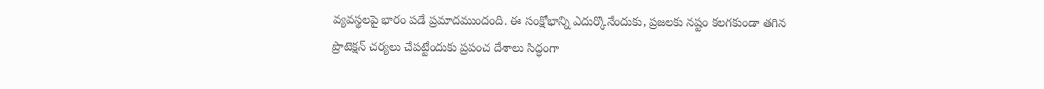వ్యవస్థలపై భారం పడే ప్రమాదముందంది. ఈ సంక్షోభాన్ని ఎదుర్కొనేందుకు, ప్రజలకు నష్టం కలగకుండా తగిన ప్రొటెక్షన్ చర్యలు చేపట్టేందుకు ప్రపంచ దేశాలు సిద్ధంగా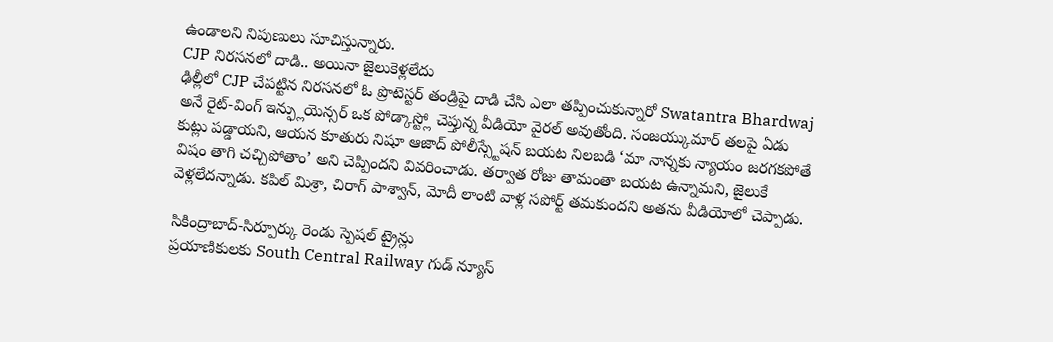ఉండాలని నిపుణులు సూచిస్తున్నారు.
CJP నిరసనలో దాడి.. అయినా జైలుకెళ్లలేదు
ఢిల్లీలో CJP చేపట్టిన నిరసనలో ఓ ప్రొటెస్టర్ తండ్రిపై దాడి చేసి ఎలా తప్పించుకున్నారో Swatantra Bhardwaj అనే రైట్-వింగ్ ఇన్ఫ్లుయెన్సర్ ఒక పోడ్కాస్ట్లో చెప్తున్న వీడియో వైరల్ అవుతోంది. సంజయ్కుమార్ తలపై ఏడు కుట్లు పడ్డాయని, ఆయన కూతురు నిషూ ఆజాద్ పోలీస్స్టేషన్ బయట నిలబడి ‘మా నాన్నకు న్యాయం జరగకపోతే విషం తాగి చచ్చిపోతాం’ అని చెప్పిందని వివరించాడు. తర్వాత రోజు తామంతా బయట ఉన్నామని, జైలుకే వెళ్లలేదన్నాడు. కపిల్ మిశ్రా, చిరాగ్ పాశ్వాన్, మోదీ లాంటి వాళ్ల సపోర్ట్ తమకుందని అతను వీడియోలో చెప్పాడు.

సికింద్రాబాద్-సిర్పూర్కు రెండు స్పెషల్ ట్రైన్లు
ప్రయాణికులకు South Central Railway గుడ్ న్యూస్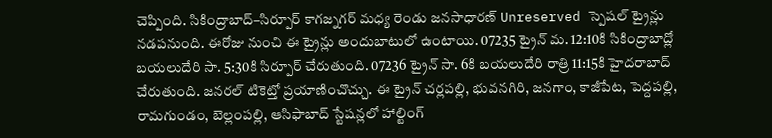చెప్పింది. సికింద్రాబాద్–సిర్పూర్ కాగజ్నగర్ మధ్య రెండు జనసాధారణ్ Unreserved స్పెషల్ ట్రైన్లు నడపనుంది. ఈరోజు నుంచి ఈ ట్రైన్లు అందుబాటులో ఉంటాయి. 07235 ట్రైన్ మ. 12:10కి సికింద్రాబాద్లో బయలుదేరి సా. 5:30కి సిర్పూర్ చేరుతుంది. 07236 ట్రైన్ సా. 6కి బయలుదేరి రాత్రి 11:15కి హైదరాబాద్ చేరుతుంది. జనరల్ టికెట్తో ప్రయాణించొచ్చు. ఈ ట్రైన్ చర్లపల్లి, భువనగిరి, జనగాం, కాజీపేట, పెద్దపల్లి, రామగుండం, బెల్లంపల్లి, ఆసిఫాబాద్ స్టేషన్లలో హాల్టింగ్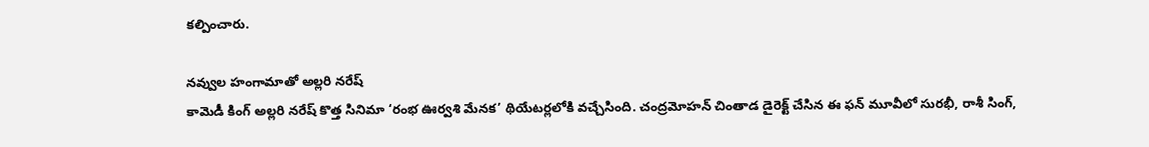కల్పించారు.

నవ్వుల హంగామాతో అల్లరి నరేష్
కామెడీ కింగ్ అల్లరి నరేష్ కొత్త సినిమా ‘రంభ ఊర్వశి మేనక’ థియేటర్లలోకి వచ్చేసింది. చంద్రమోహన్ చింతాడ డైరెక్ట్ చేసిన ఈ ఫన్ మూవీలో సురభీ, రాశీ సింగ్,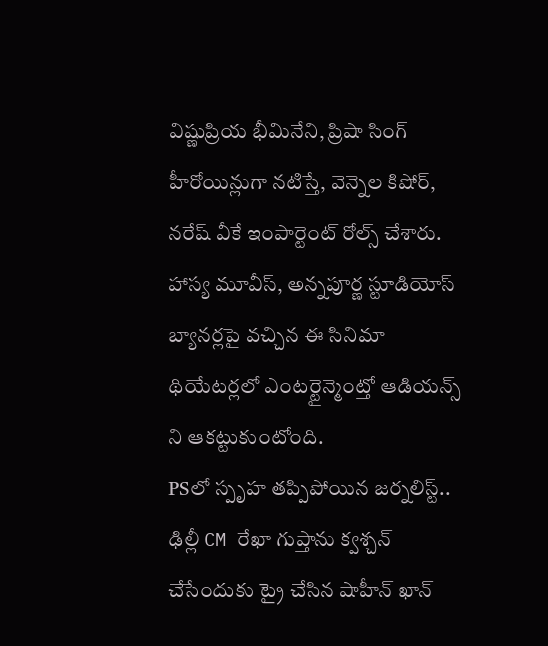విష్ణుప్రియ భీమినేని, ప్రిషా సింగ్ హీరోయిన్లుగా నటిస్తే, వెన్నెల కిషోర్, నరేష్ వీకే ఇంపార్టెంట్ రోల్స్ చేశారు. హాస్య మూవీస్, అన్నపూర్ణ స్టూడియోస్ బ్యానర్లపై వచ్చిన ఈ సినిమా థియేటర్లలో ఎంటర్టైన్మెంట్తో ఆడియన్స్ ని ఆకట్టుకుంటోంది.
PSలో స్పృహ తప్పిపోయిన జర్నలిస్ట్..
ఢిల్లీ CM రేఖా గుప్తాను క్వశ్చన్ చేసేందుకు ట్రై చేసిన షాహీన్ ఖాన్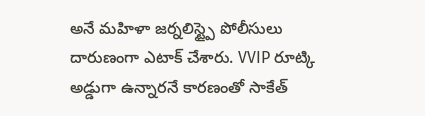అనే మహిళా జర్నలిస్ట్పై పోలీసులు దారుణంగా ఎటాక్ చేశారు. VVIP రూట్కి అడ్డుగా ఉన్నారనే కారణంతో సాకేత్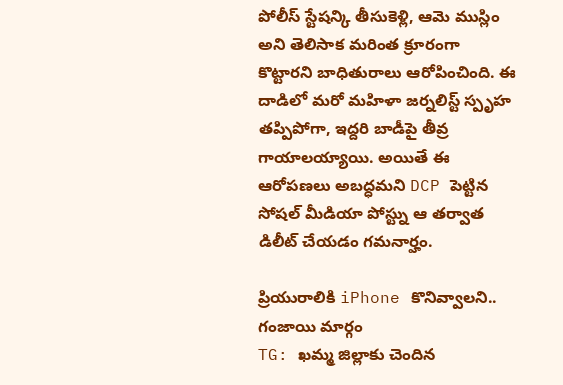పోలీస్ స్టేషన్కి తీసుకెళ్లి, ఆమె ముస్లిం అని తెలిసాక మరింత క్రూరంగా కొట్టారని బాధితురాలు ఆరోపించింది. ఈ దాడిలో మరో మహిళా జర్నలిస్ట్ స్పృహ తప్పిపోగా, ఇద్దరి బాడీపై తీవ్ర గాయాలయ్యాయి. అయితే ఈ ఆరోపణలు అబద్ధమని DCP పెట్టిన సోషల్ మీడియా పోస్ట్ను ఆ తర్వాత డిలీట్ చేయడం గమనార్హం.

ప్రియురాలికి iPhone కొనివ్వాలని.. గంజాయి మార్గం
TG: ఖమ్మ జిల్లాకు చెందిన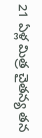21 ఏళ్ల మిత్ర చైతన్య తన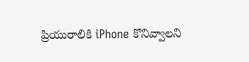ప్రియురాలికి iPhone కొనివ్వాలని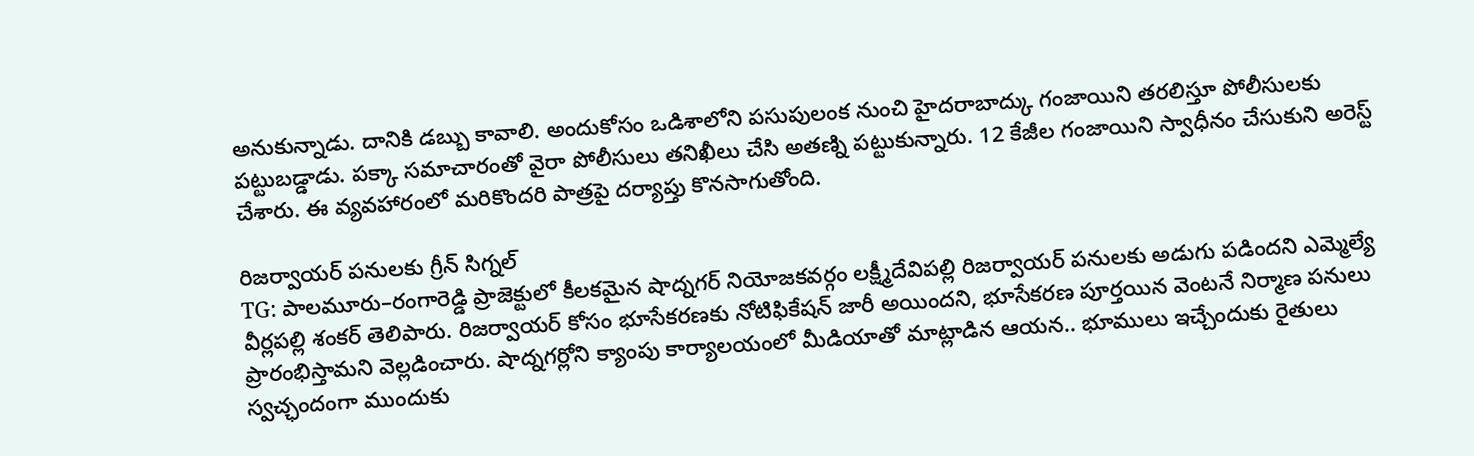అనుకున్నాడు. దానికి డబ్బు కావాలి. అందుకోసం ఒడిశాలోని పసుపులంక నుంచి హైదరాబాద్కు గంజాయిని తరలిస్తూ పోలీసులకు పట్టుబడ్డాడు. పక్కా సమాచారంతో వైరా పోలీసులు తనిఖీలు చేసి అతణ్ని పట్టుకున్నారు. 12 కేజీల గంజాయిని స్వాధీనం చేసుకుని అరెస్ట్ చేశారు. ఈ వ్యవహారంలో మరికొందరి పాత్రపై దర్యాప్తు కొనసాగుతోంది.

రిజర్వాయర్ పనులకు గ్రీన్ సిగ్నల్
TG: పాలమూరు–రంగారెడ్డి ప్రాజెక్టులో కీలకమైన షాద్నగర్ నియోజకవర్గం లక్ష్మీదేవిపల్లి రిజర్వాయర్ పనులకు అడుగు పడిందని ఎమ్మెల్యే వీర్లపల్లి శంకర్ తెలిపారు. రిజర్వాయర్ కోసం భూసేకరణకు నోటిఫికేషన్ జారీ అయిందని, భూసేకరణ పూర్తయిన వెంటనే నిర్మాణ పనులు ప్రారంభిస్తామని వెల్లడించారు. షాద్నగర్లోని క్యాంపు కార్యాలయంలో మీడియాతో మాట్లాడిన ఆయన.. భూములు ఇచ్చేందుకు రైతులు స్వచ్ఛందంగా ముందుకు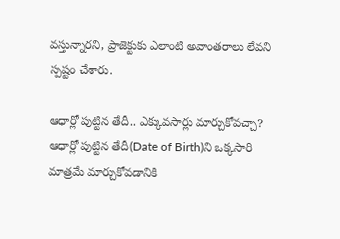వస్తున్నారని, ప్రాజెక్టుకు ఎలాంటి అవాంతరాలు లేవని స్పష్టం చేశారు.

ఆధార్లో పుట్టిన తేదీ.. ఎక్కువసార్లు మార్చుకోవచ్చా?
ఆధార్లో పుట్టిన తేదీ(Date of Birth)ని ఒక్కసారి మాత్రమే మార్చుకోవడానికి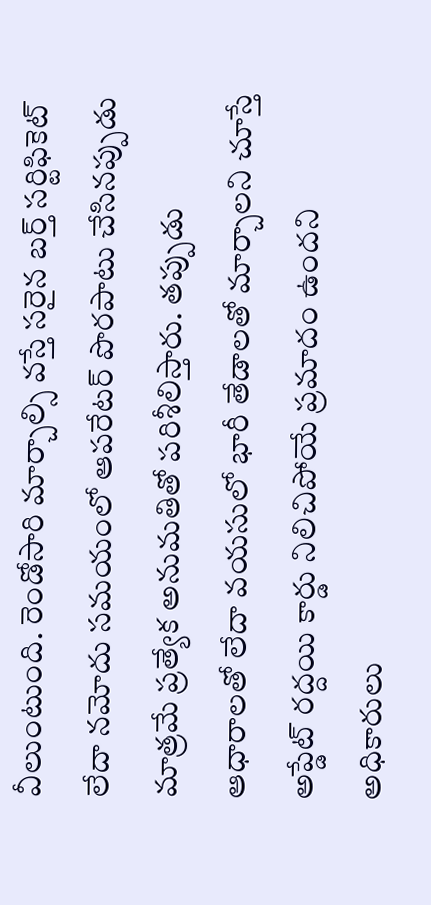వీలుంటుంది. రెండోసారి మార్చాల్సి వస్తే సరైన బర్త్ సర్టిఫికెట్ లేదా నమోదు సమయంలో ఆపరేటర్ పొరపాటు చేసినప్పుడు మాత్రమే ప్రత్యేక అనుమతితో పరిశీలిస్తారు. తప్పుడు ఆధారాలతో లేదా వయసులో భారీ తేడాలతో మార్చాలని చూస్తే అప్డేట్ రద్దయి కార్డు నిలిచిపోయే ప్రమాదం ఉందని అధికారులు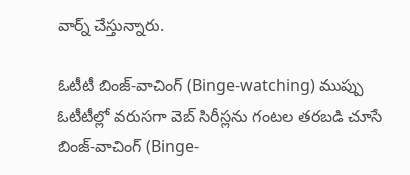వార్న్ చేస్తున్నారు.

ఓటీటీ బింజ్-వాచింగ్ (Binge-watching) ముప్పు
ఓటీటీల్లో వరుసగా వెబ్ సిరీస్లను గంటల తరబడి చూసే బింజ్-వాచింగ్ (Binge-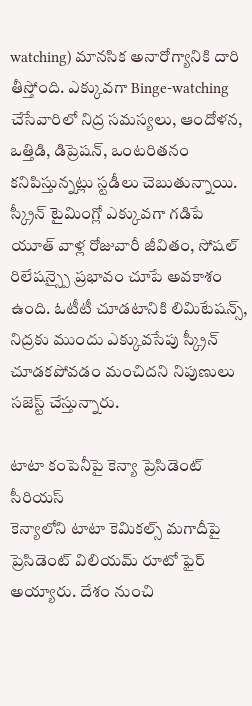watching) మానసిక అనారోగ్యానికి దారి తీస్తోంది. ఎక్కువగా Binge-watching చేసేవారిలో నిద్ర సమస్యలు, ఆందోళన, ఒత్తిడి, డిప్రెషన్, ఒంటరితనం కనిపిస్తున్నట్లు స్టడీలు చెబుతున్నాయి. స్క్రీన్ టైమింగ్లో ఎక్కువగా గడిపే యూత్ వాళ్ల రోజువారీ జీవితం, సోషల్ రిలేషన్స్పై ప్రభావం చూపే అవకాశం ఉంది. ఓటీటీ చూడటానికి లిమిటేషన్స్, నిద్రకు ముందు ఎక్కువసేపు స్క్రీన్ చూడకపోవడం మంచిదని నిపుణులు సజెస్ట్ చేస్తున్నారు.

టాటా కంపెనీపై కెన్యా ప్రెసిడెంట్ సీరియస్
కెన్యాలోని టాటా కెమికల్స్ మగాదీపై ప్రెసిడెంట్ విలియమ్ రూటో ఫైర్ అయ్యారు. దేశం నుంచి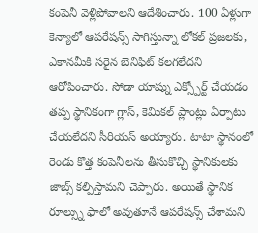కంపెనీ వెళ్లిపోవాలని ఆదేశించారు. 100 ఏళ్లుగా కెన్యాలో ఆపరేషన్స్ సాగిస్తున్నా లోకల్ ప్రజలకు, ఎకానమీకి సరైన బెనిఫిట్ కలగలేదని ఆరోపించారు. సోడా యాష్ను ఎక్స్పోర్ట్ చేయడం తప్ప స్థానికంగా గ్లాస్, కెమికల్ ప్లాంట్లు ఏర్పాటు చేయలేదని సీరియస్ అయ్యారు. టాటా స్థానంలో రెండు కొత్త కంపెనీలను తీసుకొచ్చి స్థానికులకు జాబ్స్ కల్పిస్తామని చెప్పారు. అయితే స్థానిక రూల్స్ను ఫాలో అవుతూనే ఆపరేషన్స్ చేశామని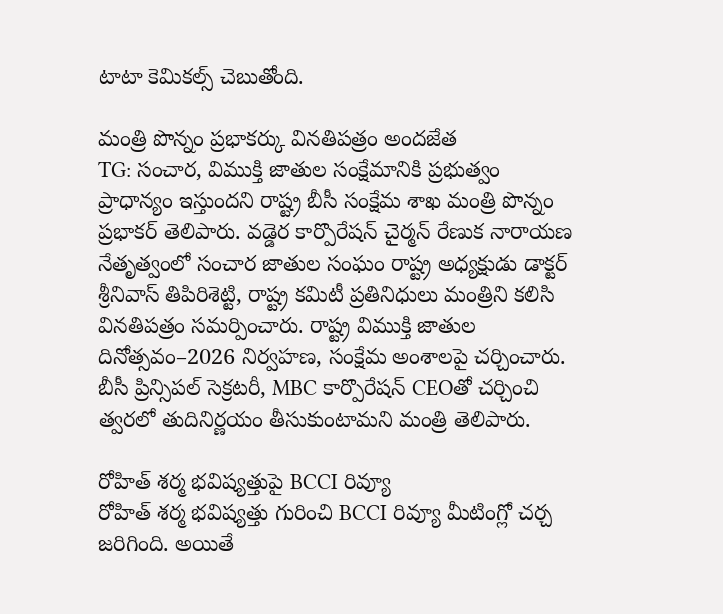టాటా కెమికల్స్ చెబుతోంది.

మంత్రి పొన్నం ప్రభాకర్కు వినతిపత్రం అందజేత
TG: సంచార, విముక్తి జాతుల సంక్షేమానికి ప్రభుత్వం ప్రాధాన్యం ఇస్తుందని రాష్ట్ర బీసీ సంక్షేమ శాఖ మంత్రి పొన్నం ప్రభాకర్ తెలిపారు. వడ్డెర కార్పొరేషన్ చైర్మన్ రేణుక నారాయణ నేతృత్వంలో సంచార జాతుల సంఘం రాష్ట్ర అధ్యక్షుడు డాక్టర్ శ్రీనివాస్ తిపిరిశెట్టి, రాష్ట్ర కమిటీ ప్రతినిధులు మంత్రిని కలిసి వినతిపత్రం సమర్పించారు. రాష్ట్ర విముక్తి జాతుల దినోత్సవం–2026 నిర్వహణ, సంక్షేమ అంశాలపై చర్చించారు. బీసీ ప్రిన్సిపల్ సెక్రటరీ, MBC కార్పొరేషన్ CEOతో చర్చించి త్వరలో తుదినిర్ణయం తీసుకుంటామని మంత్రి తెలిపారు.

రోహిత్ శర్మ భవిష్యత్తుపై BCCI రివ్యూ
రోహిత్ శర్మ భవిష్యత్తు గురించి BCCI రివ్యూ మీటింగ్లో చర్చ జరిగింది. అయితే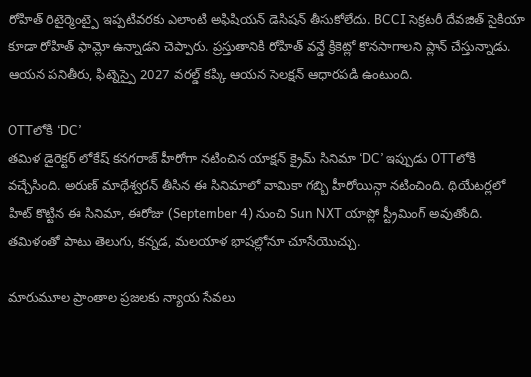రోహిత్ రిటైర్మెంట్పై ఇప్పటివరకు ఎలాంటి అఫిషియన్ డెసిషన్ తీసుకోలేదు. BCCI సెక్రటరీ దేవజిత్ సైకియా కూడా రోహిత్ ఫామ్లో ఉన్నాడని చెప్పారు. ప్రస్తుతానికి రోహిత్ వన్డే క్రికెట్లో కొనసాగాలని ప్లాన్ చేస్తున్నాడు. ఆయన పనితీరు, ఫిట్నెస్పై 2027 వరల్డ్ కప్కి ఆయన సెలక్షన్ ఆధారపడి ఉంటుంది.

OTTలోకి ‘DC’
తమిళ డైరెక్టర్ లోకేష్ కనగరాజ్ హీరోగా నటించిన యాక్షన్ క్రైమ్ సినిమా ‘DC’ ఇప్పుడు OTTలోకి వచ్చేసింది. అరుణ్ మాథేశ్వరన్ తీసిన ఈ సినిమాలో వామికా గబ్బి హీరోయిన్గా నటించింది. థియేటర్లలో హిట్ కొట్టిన ఈ సినిమా, ఈరోజు (September 4) నుంచి Sun NXT యాప్లో స్ట్రీమింగ్ అవుతోంది. తమిళంతో పాటు తెలుగు, కన్నడ, మలయాళ భాషల్లోనూ చూసేయొచ్చు.

మారుమూల ప్రాంతాల ప్రజలకు న్యాయ సేవలు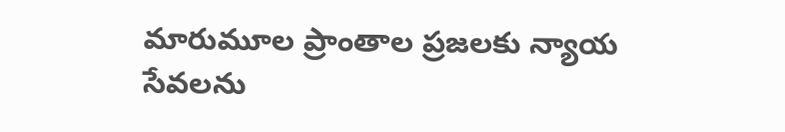మారుమూల ప్రాంతాల ప్రజలకు న్యాయ సేవలను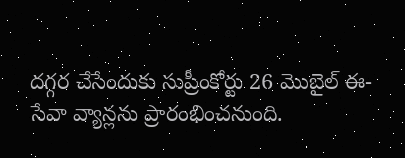దగ్గర చేసేందుకు సుప్రీంకోర్టు 26 మొబైల్ ఈ-సేవా వ్యాన్లను ప్రారంభించనుంది.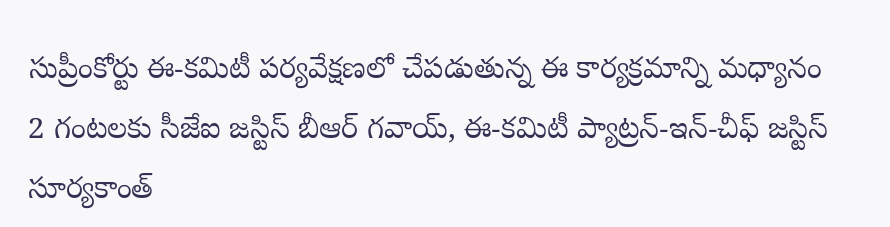సుప్రీంకోర్టు ఈ-కమిటీ పర్యవేక్షణలో చేపడుతున్న ఈ కార్యక్రమాన్ని మధ్యానం 2 గంటలకు సీజేఐ జస్టిస్ బీఆర్ గవాయ్, ఈ-కమిటీ ప్యాట్రన్-ఇన్-చీఫ్ జస్టిస్ సూర్యకాంత్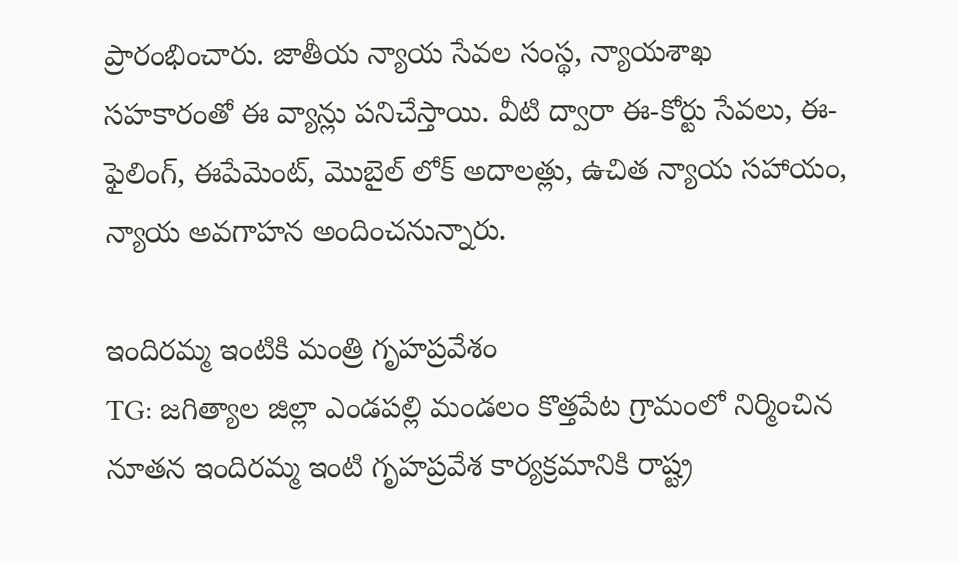ప్రారంభించారు. జాతీయ న్యాయ సేవల సంస్థ, న్యాయశాఖ సహకారంతో ఈ వ్యాన్లు పనిచేస్తాయి. వీటి ద్వారా ఈ-కోర్టు సేవలు, ఈ-ఫైలింగ్, ఈపేమెంట్, మొబైల్ లోక్ అదాలత్లు, ఉచిత న్యాయ సహాయం, న్యాయ అవగాహన అందించనున్నారు.

ఇందిరమ్మ ఇంటికి మంత్రి గృహప్రవేశం
TG: జగిత్యాల జిల్లా ఎండపల్లి మండలం కొత్తపేట గ్రామంలో నిర్మించిన నూతన ఇందిరమ్మ ఇంటి గృహప్రవేశ కార్యక్రమానికి రాష్ట్ర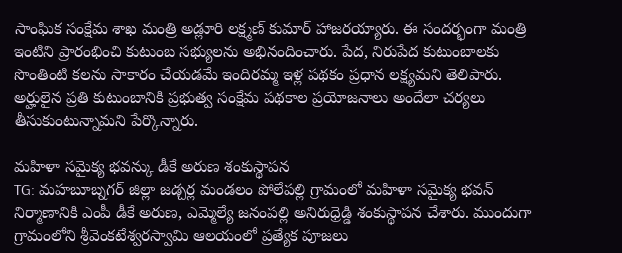సాంఘిక సంక్షేమ శాఖ మంత్రి అడ్లూరి లక్ష్మణ్ కుమార్ హాజరయ్యారు. ఈ సందర్భంగా మంత్రి ఇంటిని ప్రారంభించి కుటుంబ సభ్యులను అభినందించారు. పేద, నిరుపేద కుటుంబాలకు సొంతింటి కలను సాకారం చేయడమే ఇందిరమ్మ ఇళ్ల పథకం ప్రధాన లక్ష్యమని తెలిపారు. అర్హులైన ప్రతి కుటుంబానికి ప్రభుత్వ సంక్షేమ పథకాల ప్రయోజనాలు అందేలా చర్యలు తీసుకుంటున్నామని పేర్కొన్నారు.

మహిళా సమైక్య భవన్కు డీకే అరుణ శంకుస్థాపన
TG: మహబూబ్నగర్ జిల్లా జడ్చర్ల మండలం పోలేపల్లి గ్రామంలో మహిళా సమైక్య భవన్ నిర్మాణానికి ఎంపీ డీకే అరుణ, ఎమ్మెల్యే జనంపల్లి అనిరుధ్రెడ్డి శంకుస్థాపన చేశారు. ముందుగా గ్రామంలోని శ్రీవెంకటేశ్వరస్వామి ఆలయంలో ప్రత్యేక పూజలు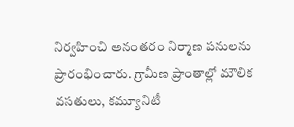నిర్వహించి అనంతరం నిర్మాణ పనులను ప్రారంభించారు. గ్రామీణ ప్రాంతాల్లో మౌలిక వసతులు, కమ్యూనిటీ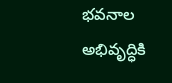భవనాల అభివృద్ధికి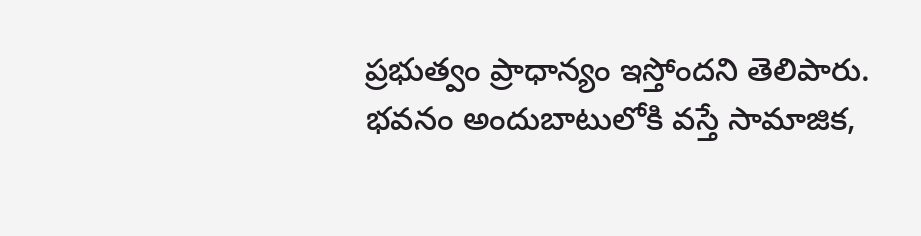ప్రభుత్వం ప్రాధాన్యం ఇస్తోందని తెలిపారు. భవనం అందుబాటులోకి వస్తే సామాజిక,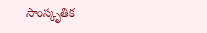సాంస్కృతిక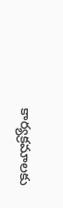కార్యక్రమాలకు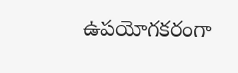ఉపయోగకరంగా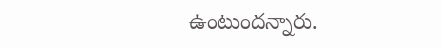ఉంటుందన్నారు.